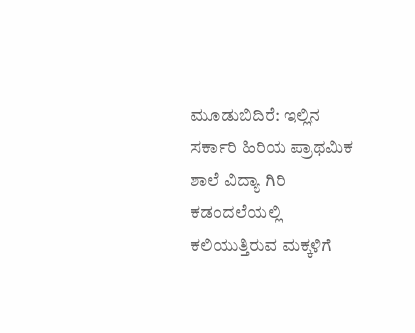ಮೂಡುಬಿದಿರೆ: ಇಲ್ಲಿನ ಸರ್ಕಾರಿ ಹಿರಿಯ ಪ್ರಾಥಮಿಕ ಶಾಲೆ ವಿದ್ಯಾ ಗಿರಿ ಕಡಂದಲೆಯಲ್ಲಿ ಕಲಿಯುತ್ತಿರುವ ಮಕ್ಕಳಿಗೆ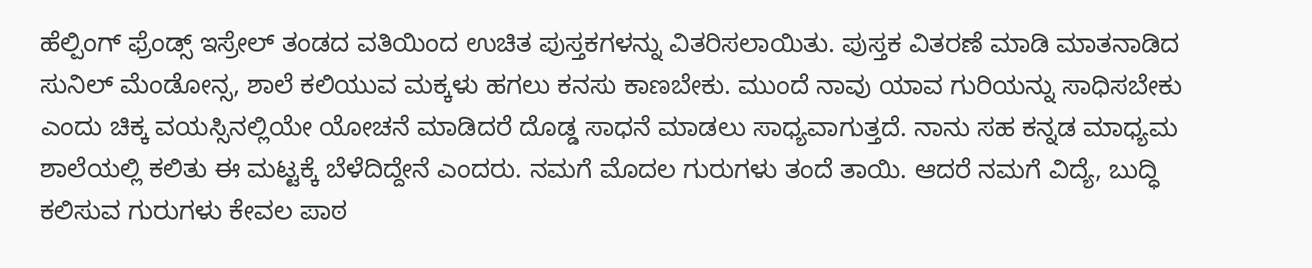ಹೆಲ್ಪಿಂಗ್ ಫ್ರೆಂಡ್ಸ್ ಇಸ್ರೇಲ್ ತಂಡದ ವತಿಯಿಂದ ಉಚಿತ ಪುಸ್ತಕಗಳನ್ನು ವಿತರಿಸಲಾಯಿತು. ಪುಸ್ತಕ ವಿತರಣೆ ಮಾಡಿ ಮಾತನಾಡಿದ ಸುನಿಲ್ ಮೆಂಡೋನ್ಸ, ಶಾಲೆ ಕಲಿಯುವ ಮಕ್ಕಳು ಹಗಲು ಕನಸು ಕಾಣಬೇಕು. ಮುಂದೆ ನಾವು ಯಾವ ಗುರಿಯನ್ನು ಸಾಧಿಸಬೇಕು ಎಂದು ಚಿಕ್ಕ ವಯಸ್ಸಿನಲ್ಲಿಯೇ ಯೋಚನೆ ಮಾಡಿದರೆ ದೊಡ್ಡ ಸಾಧನೆ ಮಾಡಲು ಸಾಧ್ಯವಾಗುತ್ತದೆ. ನಾನು ಸಹ ಕನ್ನಡ ಮಾಧ್ಯಮ ಶಾಲೆಯಲ್ಲಿ ಕಲಿತು ಈ ಮಟ್ಟಕ್ಕೆ ಬೆಳೆದಿದ್ದೇನೆ ಎಂದರು. ನಮಗೆ ಮೊದಲ ಗುರುಗಳು ತಂದೆ ತಾಯಿ. ಆದರೆ ನಮಗೆ ವಿದ್ಯೆ, ಬುದ್ಧಿ ಕಲಿಸುವ ಗುರುಗಳು ಕೇವಲ ಪಾಠ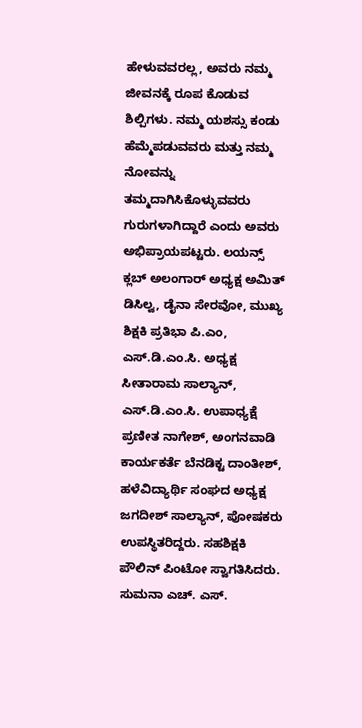ಹೇಳುವವರಲ್ಲ, ಅವರು ನಮ್ಮ ಜೀವನಕ್ಕೆ ರೂಪ ಕೊಡುವ ಶಿಲ್ಪಿಗಳು. ನಮ್ಮ ಯಶಸ್ಸು ಕಂಡು ಹೆಮ್ಮೆಪಡುವವರು ಮತ್ತು ನಮ್ಮ ನೋವನ್ನು ತಮ್ಮದಾಗಿಸಿಕೊಳ್ಳುವವರು ಗುರುಗಳಾಗಿದ್ದಾರೆ ಎಂದು ಅವರು ಅಭಿಪ್ರಾಯಪಟ್ಟರು. ಲಯನ್ಸ್ ಕ್ಲಬ್ ಅಲಂಗಾರ್ ಅಧ್ಯಕ್ಷ ಅಮಿತ್ ಡಿಸಿಲ್ವ, ಡೈನಾ ಸೇರವೋ, ಮುಖ್ಯ ಶಿಕ್ಷಕಿ ಪ್ರತಿಭಾ ಪಿ.ಎಂ, ಎಸ್.ಡಿ.ಎಂ.ಸಿ. ಅಧ್ಯಕ್ಷ ಸೀತಾರಾಮ ಸಾಲ್ಯಾನ್, ಎಸ್.ಡಿ.ಎಂ.ಸಿ. ಉಪಾಧ್ಯಕ್ಷೆ ಪ್ರಣೀತ ನಾಗೇಶ್, ಅಂಗನವಾಡಿ ಕಾರ್ಯಕರ್ತೆ ಬೆನಡಿಕ್ಟ ದಾಂತೀಶ್, ಹಳೆವಿದ್ಯಾರ್ಥಿ ಸಂಘದ ಅಧ್ಯಕ್ಷ ಜಗದೀಶ್ ಸಾಲ್ಯಾನ್, ಪೋಷಕರು ಉಪಸ್ಥಿತರಿದ್ದರು. ಸಹಶಿಕ್ಷಕಿ ಪೌಲಿನ್ ಪಿಂಟೋ ಸ್ವಾಗತಿಸಿದರು. ಸುಮನಾ ಎಚ್. ಎಸ್.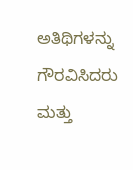ಅತಿಥಿಗಳನ್ನು ಗೌರವಿಸಿದರು ಮತ್ತು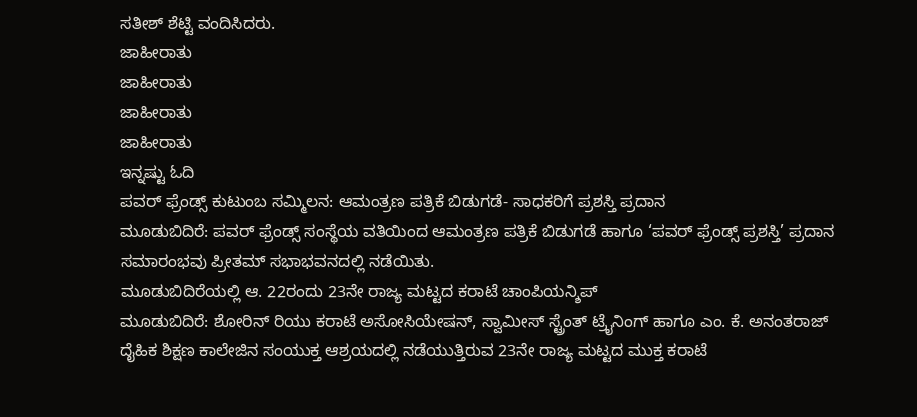ಸತೀಶ್ ಶೆಟ್ಟಿ ವಂದಿಸಿದರು.
ಜಾಹೀರಾತು
ಜಾಹೀರಾತು
ಜಾಹೀರಾತು
ಜಾಹೀರಾತು
ಇನ್ನಷ್ಟು ಓದಿ
ಪವರ್ ಫ್ರೆಂಡ್ಸ್ ಕುಟುಂಬ ಸಮ್ಮಿಲನ: ಆಮಂತ್ರಣ ಪತ್ರಿಕೆ ಬಿಡುಗಡೆ- ಸಾಧಕರಿಗೆ ಪ್ರಶಸ್ತಿ ಪ್ರದಾನ
ಮೂಡುಬಿದಿರೆ: ಪವರ್ ಫ್ರೆಂಡ್ಸ್ ಸಂಸ್ಥೆಯ ವತಿಯಿಂದ ಆಮಂತ್ರಣ ಪತ್ರಿಕೆ ಬಿಡುಗಡೆ ಹಾಗೂ ‘ಪವರ್ ಫ್ರೆಂಡ್ಸ್ ಪ್ರಶಸ್ತಿ’ ಪ್ರದಾನ ಸಮಾರಂಭವು ಪ್ರೀತಮ್ ಸಭಾಭವನದಲ್ಲಿ ನಡೆಯಿತು.
ಮೂಡುಬಿದಿರೆಯಲ್ಲಿ ಆ. 22ರಂದು 23ನೇ ರಾಜ್ಯ ಮಟ್ಟದ ಕರಾಟೆ ಚಾಂಪಿಯನ್ಶಿಪ್
ಮೂಡುಬಿದಿರೆ: ಶೋರಿನ್ ರಿಯು ಕರಾಟೆ ಅಸೋಸಿಯೇಷನ್, ಸ್ವಾಮೀಸ್ ಸ್ಟ್ರೆಂತ್ ಟ್ರೈನಿಂಗ್ ಹಾಗೂ ಎಂ. ಕೆ. ಅನಂತರಾಜ್ ದೈಹಿಕ ಶಿಕ್ಷಣ ಕಾಲೇಜಿನ ಸಂಯುಕ್ತ ಆಶ್ರಯದಲ್ಲಿ ನಡೆಯುತ್ತಿರುವ 23ನೇ ರಾಜ್ಯ ಮಟ್ಟದ ಮುಕ್ತ ಕರಾಟೆ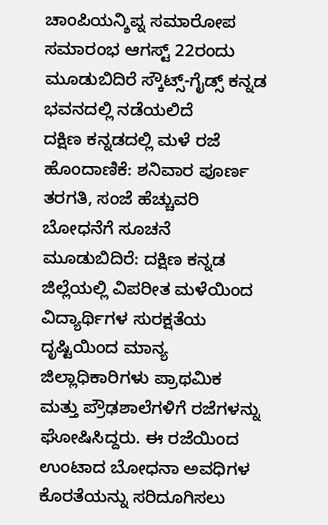ಚಾಂಪಿಯನ್ಶಿಪ್ನ ಸಮಾರೋಪ ಸಮಾರಂಭ ಆಗಸ್ಟ್ 22ರಂದು ಮೂಡುಬಿದಿರೆ ಸ್ಕೌಟ್ಸ್-ಗೈಡ್ಸ್ ಕನ್ನಡ ಭವನದಲ್ಲಿ ನಡೆಯಲಿದೆ
ದಕ್ಷಿಣ ಕನ್ನಡದಲ್ಲಿ ಮಳೆ ರಜೆ ಹೊಂದಾಣಿಕೆ: ಶನಿವಾರ ಪೂರ್ಣ ತರಗತಿ, ಸಂಜೆ ಹೆಚ್ಚುವರಿ ಬೋಧನೆಗೆ ಸೂಚನೆ
ಮೂಡುಬಿದಿರೆ: ದಕ್ಷಿಣ ಕನ್ನಡ ಜಿಲ್ಲೆಯಲ್ಲಿ ವಿಪರೀತ ಮಳೆಯಿಂದ ವಿದ್ಯಾರ್ಥಿಗಳ ಸುರಕ್ಷತೆಯ ದೃಷ್ಟಿಯಿಂದ ಮಾನ್ಯ ಜಿಲ್ಲಾಧಿಕಾರಿಗಳು ಪ್ರಾಥಮಿಕ ಮತ್ತು ಪ್ರೌಢಶಾಲೆಗಳಿಗೆ ರಜೆಗಳನ್ನು ಘೋಷಿಸಿದ್ದರು. ಈ ರಜೆಯಿಂದ ಉಂಟಾದ ಬೋಧನಾ ಅವಧಿಗಳ ಕೊರತೆಯನ್ನು ಸರಿದೂಗಿಸಲು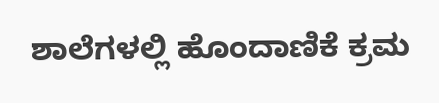ಶಾಲೆಗಳಲ್ಲಿ ಹೊಂದಾಣಿಕೆ ಕ್ರಮ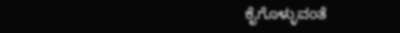ಕೈಗೊಳ್ಳುವಂತೆ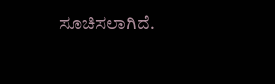ಸೂಚಿಸಲಾಗಿದೆ.